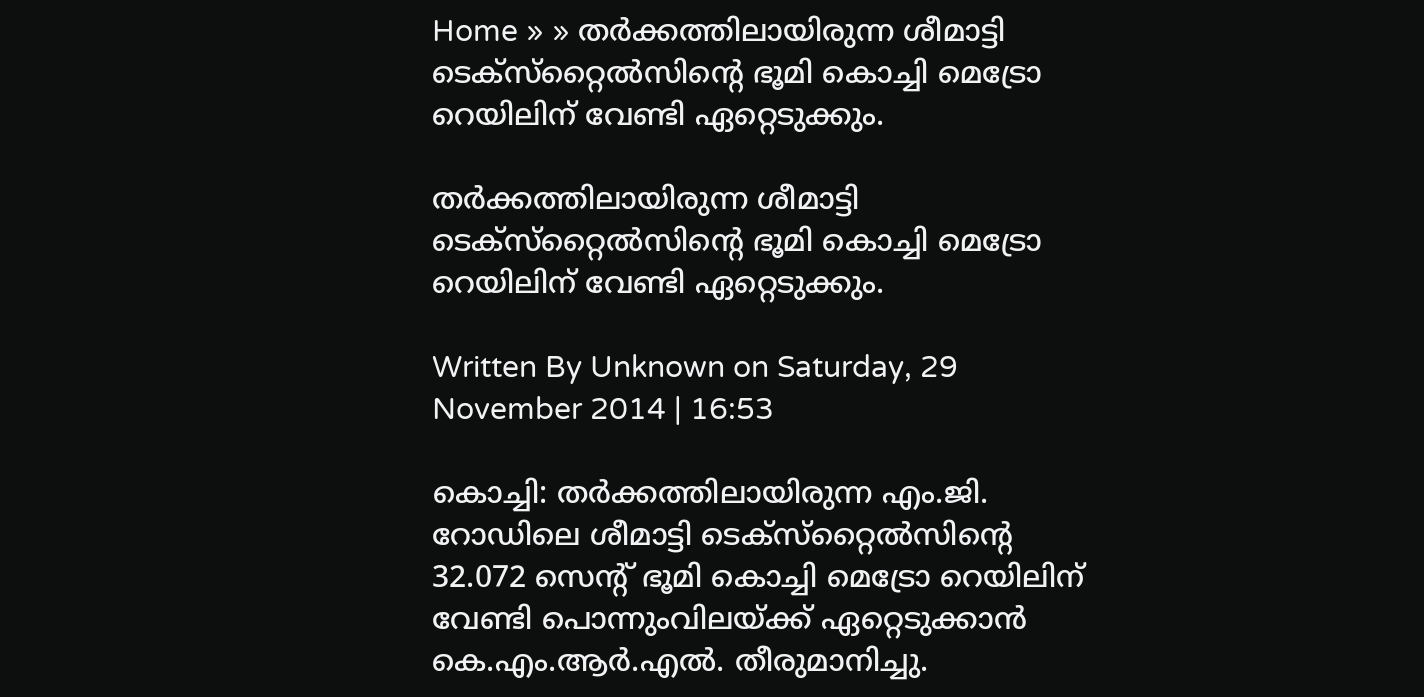Home » » തര്‍ക്കത്തിലായിരുന്ന ശീമാട്ടി ടെക്‌സ്‌റ്റൈല്‍സിന്റെ ഭൂമി കൊച്ചി മെട്രോ റെയിലിന്‌ വേണ്ടി ഏറ്റെടുക്കും.

തര്‍ക്കത്തിലായിരുന്ന ശീമാട്ടി ടെക്‌സ്‌റ്റൈല്‍സിന്റെ ഭൂമി കൊച്ചി മെട്രോ റെയിലിന്‌ വേണ്ടി ഏറ്റെടുക്കും.

Written By Unknown on Saturday, 29 November 2014 | 16:53

കൊച്ചി: തര്‍ക്കത്തിലായിരുന്ന എം.ജി. റോഡിലെ ശീമാട്ടി ടെക്‌സ്‌റ്റൈല്‍സിന്റെ 32.072 സെന്റ്‌ ഭൂമി കൊച്ചി മെട്രോ റെയിലിന്‌ വേണ്ടി പൊന്നുംവിലയ്‌ക്ക്‌ ഏറ്റെടുക്കാന്‍ കെ.എം.ആര്‍.എല്‍. തീരുമാനിച്ചു.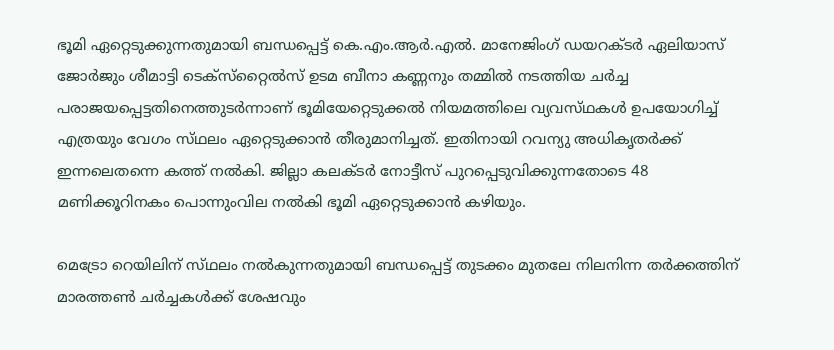ഭൂമി ഏറ്റെടുക്കുന്നതുമായി ബന്ധപ്പെട്ട്‌ കെ.എം.ആര്‍.എല്‍. മാനേജിംഗ്‌ ഡയറക്‌ടര്‍ ഏലിയാസ്‌ ജോര്‍ജും ശീമാട്ടി ടെക്‌സ്‌റ്റൈല്‍സ്‌ ഉടമ ബീനാ കണ്ണനും തമ്മില്‍ നടത്തിയ ചര്‍ച്ച പരാജയപ്പെട്ടതിനെത്തുടര്‍ന്നാണ്‌ ഭൂമിയേറ്റെടുക്കല്‍ നിയമത്തിലെ വ്യവസ്‌ഥകള്‍ ഉപയോഗിച്ച്‌ എത്രയും വേഗം സ്‌ഥലം ഏറ്റെടുക്കാന്‍ തീരുമാനിച്ചത്‌. ഇതിനായി റവന്യു അധികൃതര്‍ക്ക്‌ ഇന്നലെതന്നെ കത്ത്‌ നല്‍കി. ജില്ലാ കലക്‌ടര്‍ നോട്ടീസ്‌ പുറപ്പെടുവിക്കുന്നതോടെ 48 മണിക്കൂറിനകം പൊന്നുംവില നല്‍കി ഭൂമി ഏറ്റെടുക്കാന്‍ കഴിയും.

മെട്രോ റെയിലിന്‌ സ്‌ഥലം നല്‍കുന്നതുമായി ബന്ധപ്പെട്ട്‌ തുടക്കം മുതലേ നിലനിന്ന തര്‍ക്കത്തിന്‌ മാരത്തണ്‍ ചര്‍ച്ചകള്‍ക്ക്‌ ശേഷവും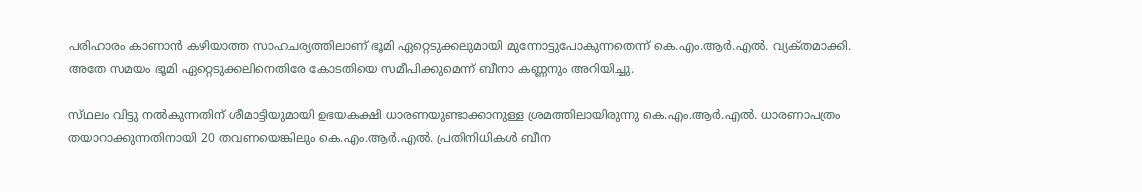പരിഹാരം കാണാന്‍ കഴിയാത്ത സാഹചര്യത്തിലാണ്‌ ഭൂമി ഏറ്റെടുക്കലുമായി മുന്നോട്ടുപോകുന്നതെന്ന്‌ കെ.എം.ആര്‍.എല്‍. വ്യക്‌തമാക്കി. അതേ സമയം ഭൂമി ഏറ്റെടുക്കലിനെതിരേ കോടതിയെ സമീപിക്കുമെന്ന്‌ ബീനാ കണ്ണനും അറിയിച്ചു.

സ്‌ഥലം വിട്ടു നല്‍കുന്നതിന്‌ ശീമാട്ടിയുമായി ഉഭയകക്ഷി ധാരണയുണ്ടാക്കാനുള്ള ശ്രമത്തിലായിരുന്നു കെ.എം.ആര്‍.എല്‍. ധാരണാപത്രം തയാറാക്കുന്നതിനായി 20 തവണയെങ്കിലും കെ.എം.ആര്‍.എല്‍. പ്രതിനിധികള്‍ ബീന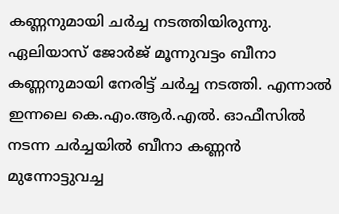കണ്ണനുമായി ചര്‍ച്ച നടത്തിയിരുന്നു. ഏലിയാസ്‌ ജോര്‍ജ്‌ മൂന്നുവട്ടം ബീനാ കണ്ണനുമായി നേരിട്ട്‌ ചര്‍ച്ച നടത്തി. എന്നാല്‍ ഇന്നലെ കെ.എം.ആര്‍.എല്‍. ഓഫീസില്‍ നടന്ന ചര്‍ച്ചയില്‍ ബീനാ കണ്ണന്‍ മുന്നോട്ടുവച്ച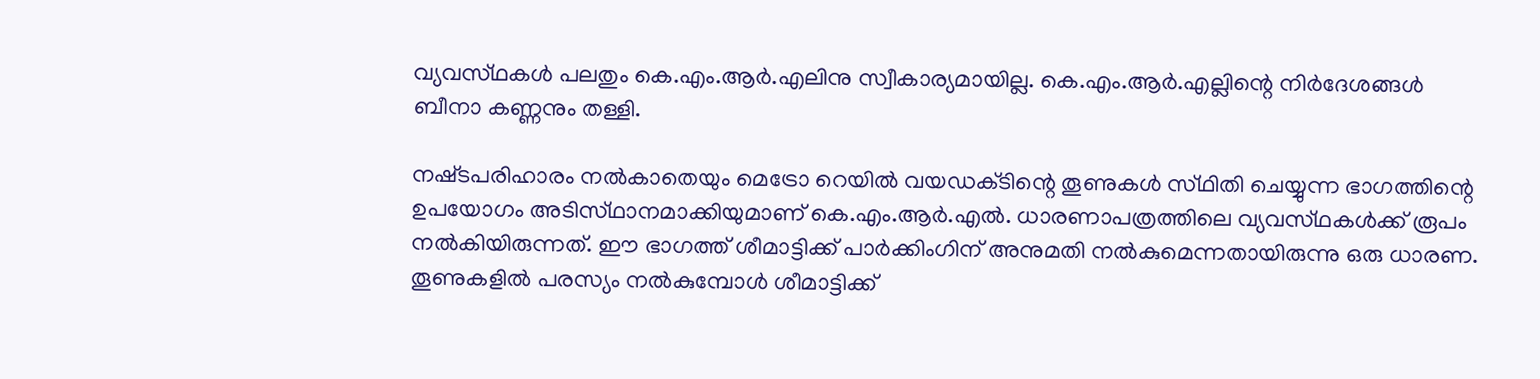വ്യവസ്‌ഥകള്‍ പലതും കെ.എം.ആര്‍.എലിനു സ്വീകാര്യമായില്ല. കെ.എം.ആര്‍.എല്ലിന്റെ നിര്‍ദേശങ്ങള്‍ ബീനാ കണ്ണനും തള്ളി.

നഷ്‌ടപരിഹാരം നല്‍കാതെയും മെട്രോ റെയില്‍ വയഡക്‌ടിന്റെ തൂണുകള്‍ സ്‌ഥിതി ചെയ്യുന്ന ഭാഗത്തിന്റെ ഉപയോഗം അടിസ്‌ഥാനമാക്കിയുമാണ്‌ കെ.എം.ആര്‍.എല്‍. ധാരണാപത്രത്തിലെ വ്യവസ്‌ഥകള്‍ക്ക്‌ രൂപം നല്‍കിയിരുന്നത്‌. ഈ ഭാഗത്ത്‌ ശീമാട്ടിക്ക്‌ പാര്‍ക്കിംഗിന്‌ അനുമതി നല്‍കുമെന്നതായിരുന്നു ഒരു ധാരണ. തൂണുകളില്‍ പരസ്യം നല്‍കുമ്പോള്‍ ശീമാട്ടിക്ക്‌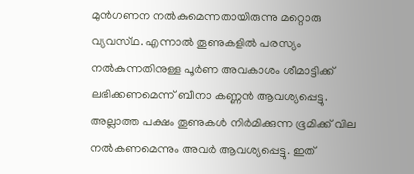മുന്‍ഗണന നല്‍കുമെന്നതായിരുന്നു മറ്റൊരു വ്യവസ്‌ഥ. എന്നാല്‍ തൂണുകളില്‍ പരസ്യം നല്‍കുന്നതിനുള്ള പൂര്‍ണ അവകാശം ശീമാട്ടിക്ക്‌ ലഭിക്കണമെന്ന്‌ ബീനാ കണ്ണന്‍ ആവശ്യപ്പെട്ടു. അല്ലാത്ത പക്ഷം തൂണുകള്‍ നിര്‍മിക്കുന്ന ഭൂമിക്ക്‌ വില നല്‍കണമെന്നും അവര്‍ ആവശ്യപ്പെട്ടു. ഇത്‌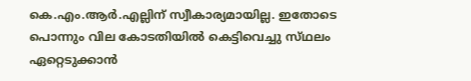കെ.എം.ആര്‍.എല്ലിന്‌ സ്വീകാര്യമായില്ല. ഇതോടെ പൊന്നും വില കോടതിയില്‍ കെട്ടിവെച്ചു സ്‌ഥലം ഏറ്റെടുക്കാന്‍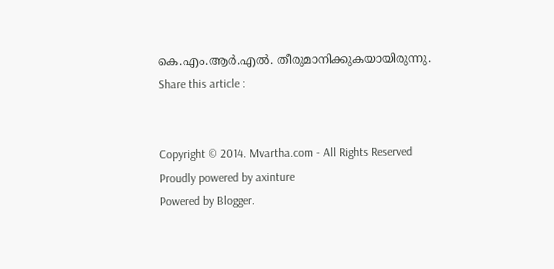കെ.എം.ആര്‍.എല്‍. തീരുമാനിക്കുകയായിരുന്നു.
Share this article :


Copyright © 2014. Mvartha.com - All Rights Reserved
Proudly powered by axinture
Powered by Blogger.